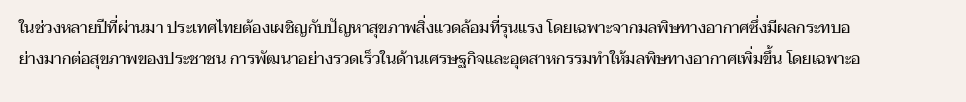ในช่วงหลายปีที่ผ่านมา ประเทศไทยต้องเผชิญกับปัญหาสุขภาพสิ่งแวดล้อมที่รุนแรง โดยเฉพาะจากมลพิษทางอากาศซึ่งมีผลกระทบอย่างมากต่อสุขภาพของประชาชน การพัฒนาอย่างรวดเร็วในด้านเศรษฐกิจและอุตสาหกรรมทำให้มลพิษทางอากาศเพิ่มขึ้น โดยเฉพาะอ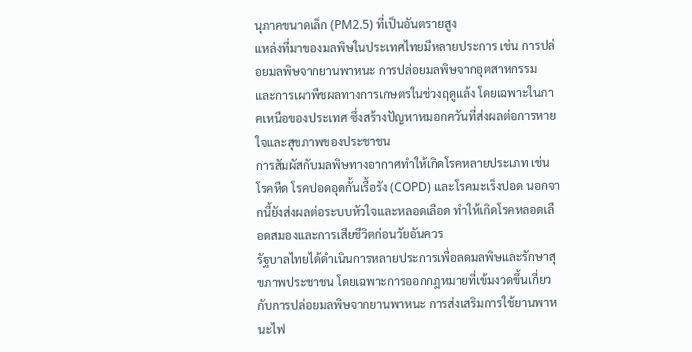นุภาคขนาดเล็ก (PM2.5) ที่เป็นอันตรายสูง
แหล่งที่มาของมลพิษในประเทศไทยมีหลายประการ เช่น การปล่อยมลพิษจากยานพาหนะ การปล่อยมลพิษจากอุตสาหกรรม และการเผาพืชผลทางการเกษตรในช่วงฤดูแล้ง โดยเฉพาะในภาคเหนือของประเทศ ซึ่งสร้างปัญหาหมอกควันที่ส่งผลต่อการหายใจและสุขภาพของประชาชน
การสัมผัสกับมลพิษทางอากาศทำให้เกิดโรคหลายประเภท เช่น โรคหืด โรคปอดอุดกั้นเรื้อรัง (COPD) และโรคมะเร็งปอด นอกจากนี้ยังส่งผลต่อระบบหัวใจและหลอดเลือด ทำให้เกิดโรคหลอดเลือดสมองและการเสียชีวิตก่อนวัยอันควร
รัฐบาลไทยได้ดำเนินการหลายประการเพื่อลดมลพิษและรักษาสุขภาพประชาชน โดยเฉพาะการออกกฎหมายที่เข้มงวดขึ้นเกี่ยวกับการปล่อยมลพิษจากยานพาหนะ การส่งเสริมการใช้ยานพาหนะไฟ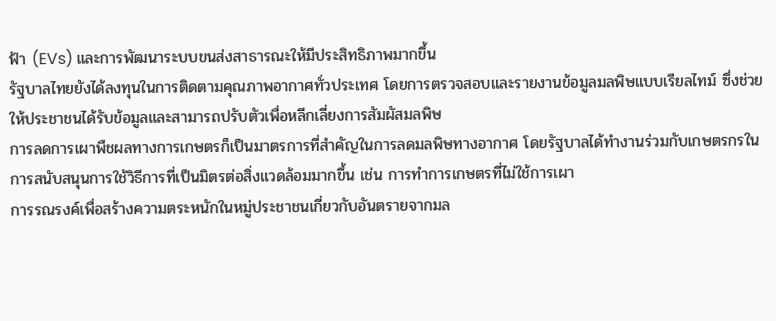ฟ้า (EVs) และการพัฒนาระบบขนส่งสาธารณะให้มีประสิทธิภาพมากขึ้น
รัฐบาลไทยยังได้ลงทุนในการติดตามคุณภาพอากาศทั่วประเทศ โดยการตรวจสอบและรายงานข้อมูลมลพิษแบบเรียลไทม์ ซึ่งช่วยให้ประชาชนได้รับข้อมูลและสามารถปรับตัวเพื่อหลีกเลี่ยงการสัมผัสมลพิษ
การลดการเผาพืชผลทางการเกษตรก็เป็นมาตรการที่สำคัญในการลดมลพิษทางอากาศ โดยรัฐบาลได้ทำงานร่วมกับเกษตรกรในการสนับสนุนการใช้วิธีการที่เป็นมิตรต่อสิ่งแวดล้อมมากขึ้น เช่น การทำการเกษตรที่ไม่ใช้การเผา
การรณรงค์เพื่อสร้างความตระหนักในหมู่ประชาชนเกี่ยวกับอันตรายจากมล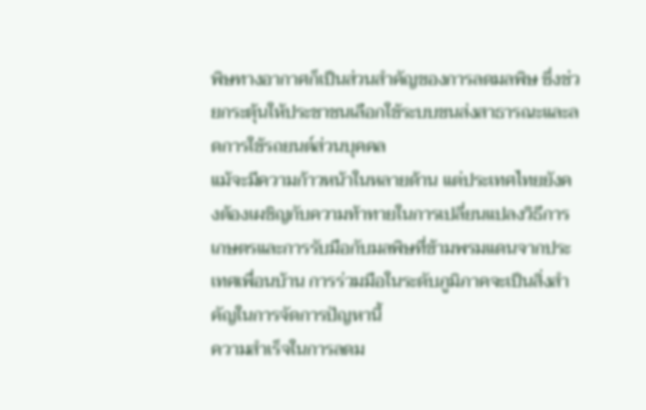พิษทางอากาศก็เป็นส่วนสำคัญของการลดมลพิษ ซึ่งช่วยกระตุ้นให้ประชาชนเลือกใช้ระบบขนส่งสาธารณะและลดการใช้รถยนต์ส่วนบุคคล
แม้จะมีความก้าวหน้าในหลายด้าน แต่ประเทศไทยยังคงต้องเผชิญกับความท้าทายในการเปลี่ยนแปลงวิธีการเกษตรและการรับมือกับมลพิษที่ข้ามพรมแดนจากประเทศเพื่อนบ้าน การร่วมมือในระดับภูมิภาคจะเป็นสิ่งสำคัญในการจัดการปัญหานี้
ความสำเร็จในการลดม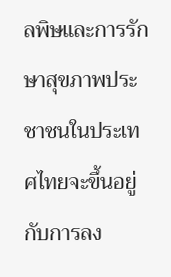ลพิษและการรักษาสุขภาพประชาชนในประเทศไทยจะขึ้นอยู่กับการลง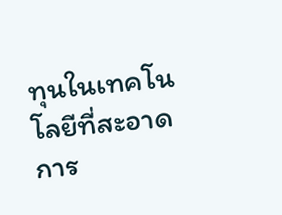ทุนในเทคโนโลยีที่สะอาด การ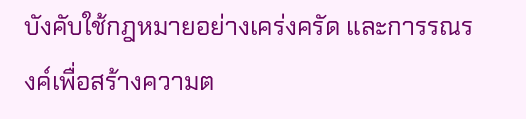บังคับใช้กฎหมายอย่างเคร่งครัด และการรณรงค์เพื่อสร้างความต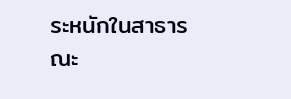ระหนักในสาธารณะ